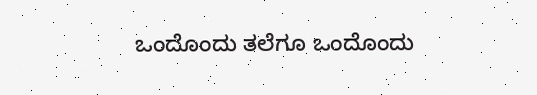ಒಂದೊಂದು ತಲೆಗೂ ಒಂದೊಂದು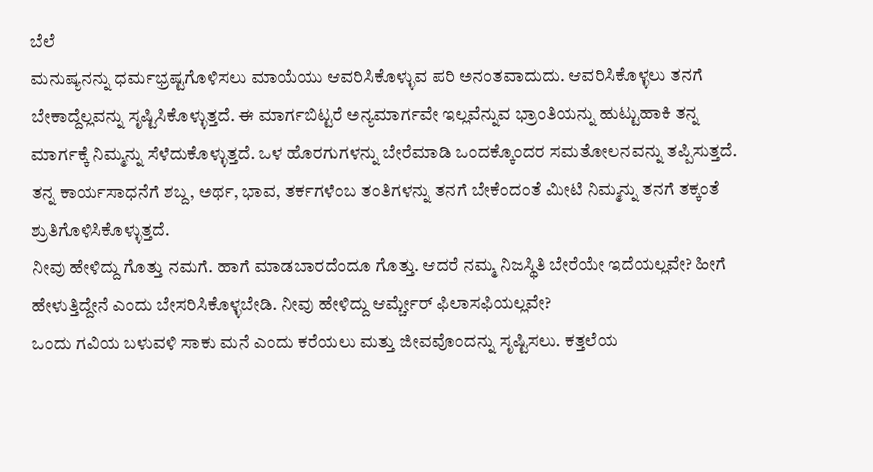ಬೆಲೆ
ಮನುಷ್ಯನನ್ನು ಧರ್ಮಭ್ರಷ್ಟಗೊಳಿಸಲು ಮಾಯೆಯು ಆವರಿಸಿಕೊಳ್ಳುವ ಪರಿ ಅನಂತವಾದುದು. ಆವರಿಸಿಕೊಳ್ಳಲು ತನಗೆ ಬೇಕಾದ್ದೆಲ್ಲವನ್ನು ಸೃಷ್ಟಿಸಿಕೊಳ್ಳುತ್ತದೆ. ಈ ಮಾರ್ಗಬಿಟ್ಟರೆ ಅನ್ಯಮಾರ್ಗವೇ ಇಲ್ಲವೆನ್ನುವ ಭ್ರಾಂತಿಯನ್ನು ಹುಟ್ಟುಹಾಕಿ ತನ್ನ ಮಾರ್ಗಕ್ಕೆ ನಿಮ್ಮನ್ನು ಸೆಳೆದುಕೊಳ್ಳುತ್ತದೆ. ಒಳ ಹೊರಗುಗಳನ್ನು ಬೇರೆಮಾಡಿ ಒಂದಕ್ಕೊಂದರ ಸಮತೋಲನವನ್ನು ತಪ್ಪಿಸುತ್ತದೆ. ತನ್ನ ಕಾರ್ಯಸಾಧನೆಗೆ ಶಬ್ದ, ಅರ್ಥ, ಭಾವ, ತರ್ಕಗಳೆಂಬ ತಂತಿಗಳನ್ನು ತನಗೆ ಬೇಕೆಂದಂತೆ ಮೀಟಿ ನಿಮ್ಮನ್ನು ತನಗೆ ತಕ್ಕಂತೆ ಶ್ರುತಿಗೊಳಿಸಿಕೊಳ್ಳುತ್ತದೆ.
ನೀವು ಹೇಳಿದ್ದು ಗೊತ್ತು ನಮಗೆ. ಹಾಗೆ ಮಾಡಬಾರದೆಂದೂ ಗೊತ್ತು. ಆದರೆ ನಮ್ಮ ನಿಜಸ್ಥಿತಿ ಬೇರೆಯೇ ಇದೆಯಲ್ಲವೇ? ಹೀಗೆ ಹೇಳುತ್ತಿದ್ದೇನೆ ಎಂದು ಬೇಸರಿಸಿಕೊಳ್ಳಬೇಡಿ. ನೀವು ಹೇಳಿದ್ದು ಆರ್ಮ್ಚೇರ್ ಫಿಲಾಸಫಿಯಲ್ಲವೇ?
ಒಂದು ಗವಿಯ ಬಳುವಳಿ ಸಾಕು ಮನೆ ಎಂದು ಕರೆಯಲು ಮತ್ತು ಜೀವವೊಂದನ್ನು ಸೃಷ್ಟಿಸಲು. ಕತ್ತಲೆಯ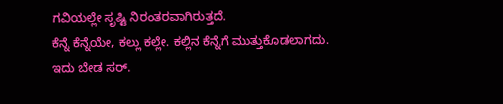ಗವಿಯಲ್ಲೇ ಸೃಷ್ಟಿ ನಿರಂತರವಾಗಿರುತ್ತದೆ.
ಕೆನ್ನೆ ಕೆನ್ನೆಯೇ, ಕಲ್ಲು ಕಲ್ಲೇ. ಕಲ್ಲಿನ ಕೆನ್ನೆಗೆ ಮುತ್ತುಕೊಡಲಾಗದು. ಇದು ಬೇಡ ಸರ್.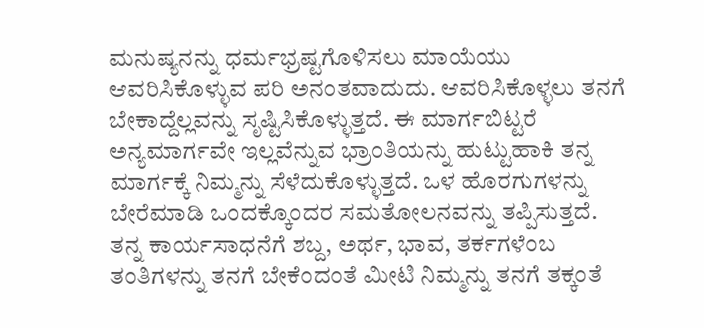ಮನುಷ್ಯನನ್ನು ಧರ್ಮಭ್ರಷ್ಟಗೊಳಿಸಲು ಮಾಯೆಯು ಆವರಿಸಿಕೊಳ್ಳುವ ಪರಿ ಅನಂತವಾದುದು. ಆವರಿಸಿಕೊಳ್ಳಲು ತನಗೆ ಬೇಕಾದ್ದೆಲ್ಲವನ್ನು ಸೃಷ್ಟಿಸಿಕೊಳ್ಳುತ್ತದೆ. ಈ ಮಾರ್ಗಬಿಟ್ಟರೆ ಅನ್ಯಮಾರ್ಗವೇ ಇಲ್ಲವೆನ್ನುವ ಭ್ರಾಂತಿಯನ್ನು ಹುಟ್ಟುಹಾಕಿ ತನ್ನ ಮಾರ್ಗಕ್ಕೆ ನಿಮ್ಮನ್ನು ಸೆಳೆದುಕೊಳ್ಳುತ್ತದೆ. ಒಳ ಹೊರಗುಗಳನ್ನು ಬೇರೆಮಾಡಿ ಒಂದಕ್ಕೊಂದರ ಸಮತೋಲನವನ್ನು ತಪ್ಪಿಸುತ್ತದೆ. ತನ್ನ ಕಾರ್ಯಸಾಧನೆಗೆ ಶಬ್ದ, ಅರ್ಥ, ಭಾವ, ತರ್ಕಗಳೆಂಬ ತಂತಿಗಳನ್ನು ತನಗೆ ಬೇಕೆಂದಂತೆ ಮೀಟಿ ನಿಮ್ಮನ್ನು ತನಗೆ ತಕ್ಕಂತೆ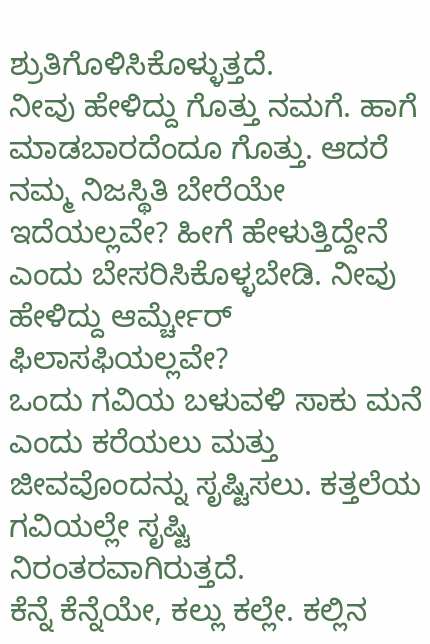ಶ್ರುತಿಗೊಳಿಸಿಕೊಳ್ಳುತ್ತದೆ.
ನೀವು ಹೇಳಿದ್ದು ಗೊತ್ತು ನಮಗೆ. ಹಾಗೆ ಮಾಡಬಾರದೆಂದೂ ಗೊತ್ತು. ಆದರೆ ನಮ್ಮ ನಿಜಸ್ಥಿತಿ ಬೇರೆಯೇ ಇದೆಯಲ್ಲವೇ? ಹೀಗೆ ಹೇಳುತ್ತಿದ್ದೇನೆ ಎಂದು ಬೇಸರಿಸಿಕೊಳ್ಳಬೇಡಿ. ನೀವು ಹೇಳಿದ್ದು ಆರ್ಮ್ಚೇರ್ ಫಿಲಾಸಫಿಯಲ್ಲವೇ?
ಒಂದು ಗವಿಯ ಬಳುವಳಿ ಸಾಕು ಮನೆ ಎಂದು ಕರೆಯಲು ಮತ್ತು ಜೀವವೊಂದನ್ನು ಸೃಷ್ಟಿಸಲು. ಕತ್ತಲೆಯ ಗವಿಯಲ್ಲೇ ಸೃಷ್ಟಿ ನಿರಂತರವಾಗಿರುತ್ತದೆ.
ಕೆನ್ನೆ ಕೆನ್ನೆಯೇ, ಕಲ್ಲು ಕಲ್ಲೇ. ಕಲ್ಲಿನ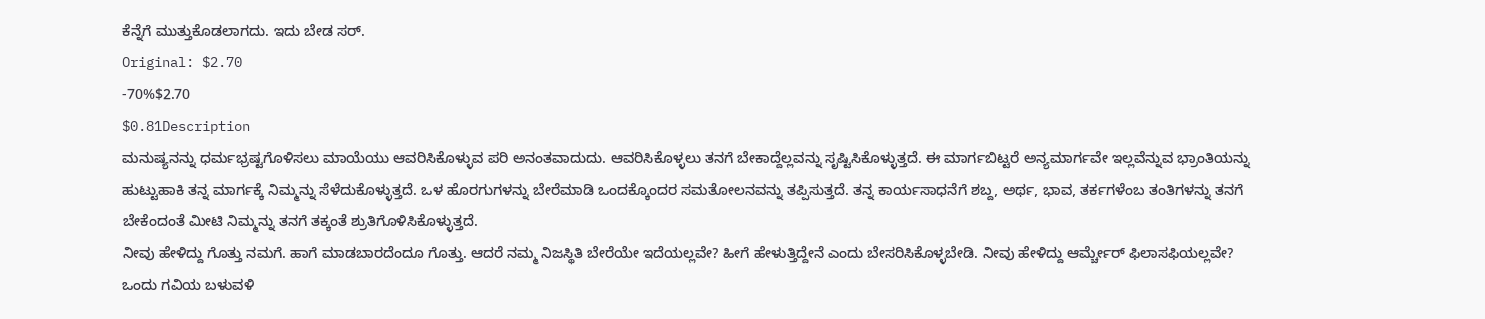ಕೆನ್ನೆಗೆ ಮುತ್ತುಕೊಡಲಾಗದು. ಇದು ಬೇಡ ಸರ್.
Original: $2.70
-70%$2.70
$0.81Description
ಮನುಷ್ಯನನ್ನು ಧರ್ಮಭ್ರಷ್ಟಗೊಳಿಸಲು ಮಾಯೆಯು ಆವರಿಸಿಕೊಳ್ಳುವ ಪರಿ ಅನಂತವಾದುದು. ಆವರಿಸಿಕೊಳ್ಳಲು ತನಗೆ ಬೇಕಾದ್ದೆಲ್ಲವನ್ನು ಸೃಷ್ಟಿಸಿಕೊಳ್ಳುತ್ತದೆ. ಈ ಮಾರ್ಗಬಿಟ್ಟರೆ ಅನ್ಯಮಾರ್ಗವೇ ಇಲ್ಲವೆನ್ನುವ ಭ್ರಾಂತಿಯನ್ನು ಹುಟ್ಟುಹಾಕಿ ತನ್ನ ಮಾರ್ಗಕ್ಕೆ ನಿಮ್ಮನ್ನು ಸೆಳೆದುಕೊಳ್ಳುತ್ತದೆ. ಒಳ ಹೊರಗುಗಳನ್ನು ಬೇರೆಮಾಡಿ ಒಂದಕ್ಕೊಂದರ ಸಮತೋಲನವನ್ನು ತಪ್ಪಿಸುತ್ತದೆ. ತನ್ನ ಕಾರ್ಯಸಾಧನೆಗೆ ಶಬ್ದ, ಅರ್ಥ, ಭಾವ, ತರ್ಕಗಳೆಂಬ ತಂತಿಗಳನ್ನು ತನಗೆ ಬೇಕೆಂದಂತೆ ಮೀಟಿ ನಿಮ್ಮನ್ನು ತನಗೆ ತಕ್ಕಂತೆ ಶ್ರುತಿಗೊಳಿಸಿಕೊಳ್ಳುತ್ತದೆ.
ನೀವು ಹೇಳಿದ್ದು ಗೊತ್ತು ನಮಗೆ. ಹಾಗೆ ಮಾಡಬಾರದೆಂದೂ ಗೊತ್ತು. ಆದರೆ ನಮ್ಮ ನಿಜಸ್ಥಿತಿ ಬೇರೆಯೇ ಇದೆಯಲ್ಲವೇ? ಹೀಗೆ ಹೇಳುತ್ತಿದ್ದೇನೆ ಎಂದು ಬೇಸರಿಸಿಕೊಳ್ಳಬೇಡಿ. ನೀವು ಹೇಳಿದ್ದು ಆರ್ಮ್ಚೇರ್ ಫಿಲಾಸಫಿಯಲ್ಲವೇ?
ಒಂದು ಗವಿಯ ಬಳುವಳಿ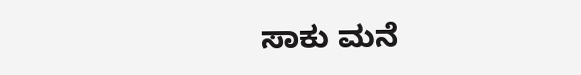ಸಾಕು ಮನೆ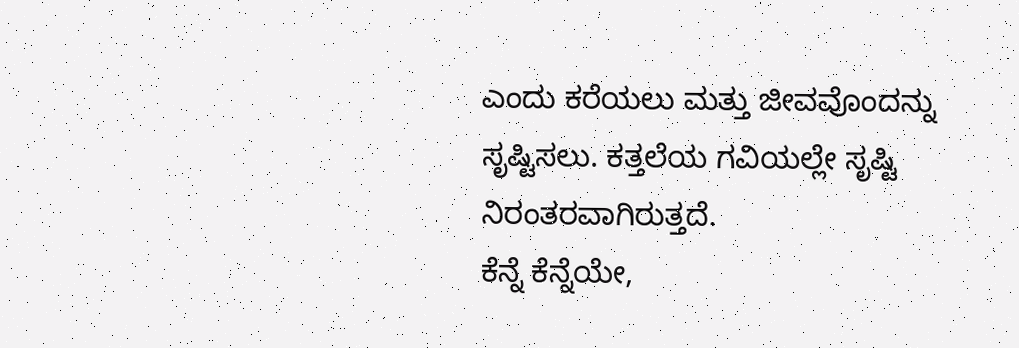ಎಂದು ಕರೆಯಲು ಮತ್ತು ಜೀವವೊಂದನ್ನು ಸೃಷ್ಟಿಸಲು. ಕತ್ತಲೆಯ ಗವಿಯಲ್ಲೇ ಸೃಷ್ಟಿ ನಿರಂತರವಾಗಿರುತ್ತದೆ.
ಕೆನ್ನೆ ಕೆನ್ನೆಯೇ,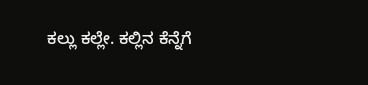ಕಲ್ಲು ಕಲ್ಲೇ. ಕಲ್ಲಿನ ಕೆನ್ನೆಗೆ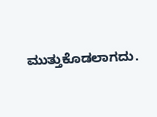ಮುತ್ತುಕೊಡಲಾಗದು.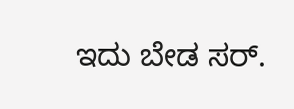ಇದು ಬೇಡ ಸರ್.